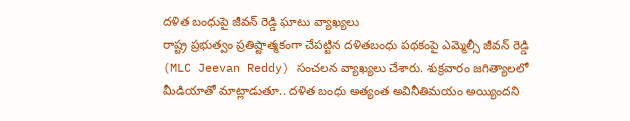దళిత బంధుపై జీవన్ రెడ్డి ఘాటు వ్యాఖ్యలు
రాష్ట్ర ప్రభుత్వం ప్రతిష్టాత్మకంగా చేపట్టిన దళితబంధు పథకంపై ఎమ్మెల్సీ జీవన్ రెడ్డి (MLC Jeevan Reddy) సంచలన వ్యాఖ్యలు చేశారు. శుక్రవారం జగిత్యాలలో మీడియాతో మాట్లాడుతూ.. దళిత బంధు అత్యంత అవినీతిమయం అయ్యిందని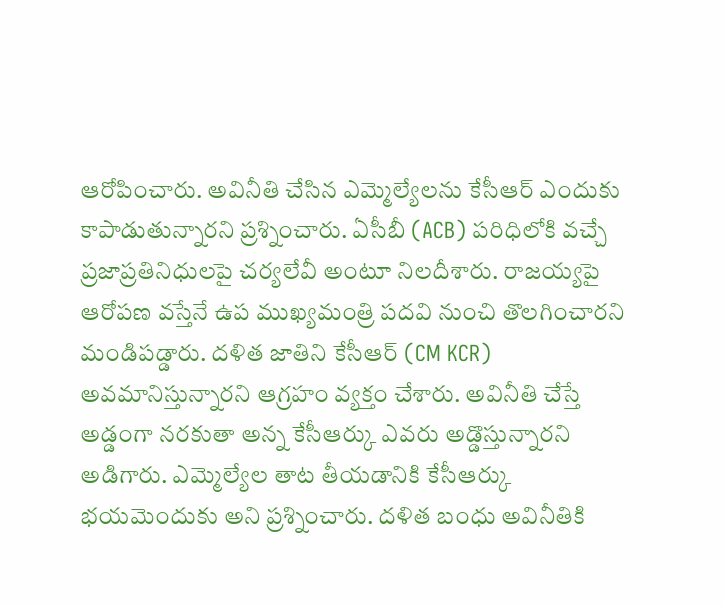ఆరోపించారు. అవినీతి చేసిన ఎమ్మెల్యేలను కేసీఆర్ ఎందుకు కాపాడుతున్నారని ప్రశ్నించారు. ఏసీబీ (ACB) పరిధిలోకి వచ్చే ప్రజాప్రతినిధులపై చర్యలేవీ అంటూ నిలదీశారు. రాజయ్యపై ఆరోపణ వస్తేనే ఉప ముఖ్యమంత్రి పదవి నుంచి తొలగించారని మండిపడ్డారు. దళిత జాతిని కేసీఆర్ (CM KCR) అవమానిస్తున్నారని ఆగ్రహం వ్యక్తం చేశారు. అవినీతి చేస్తే అడ్డంగా నరకుతా అన్న కేసీఆర్కు ఎవరు అడ్డొస్తున్నారని అడిగారు. ఎమ్మెల్యేల తాట తీయడానికి కేసీఆర్కు భయమెందుకు అని ప్రశ్నించారు. దళిత బంధు అవినీతికి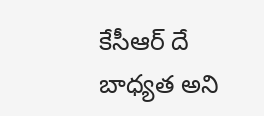కేసీఆర్ దే బాధ్యత అని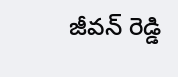జీవన్ రెడ్డి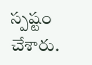స్పష్టం చేశారు.